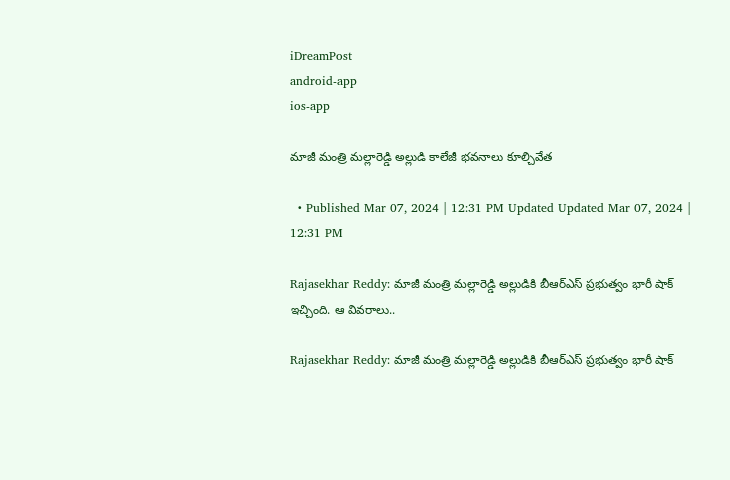iDreamPost
android-app
ios-app

మాజీ మంత్రి మల్లారెడ్డి అల్లుడి కాలేజీ భవనాలు కూల్చివేత

  • Published Mar 07, 2024 | 12:31 PM Updated Updated Mar 07, 2024 | 12:31 PM

Rajasekhar Reddy: మాజీ మంత్రి మల్లారెడ్డి అల్లుడికి బీఆర్‌ఎస్‌ ప్రభుత్వం భారీ షాక్‌ ఇచ్చింది. ఆ వివరాలు..

Rajasekhar Reddy: మాజీ మంత్రి మల్లారెడ్డి అల్లుడికి బీఆర్‌ఎస్‌ ప్రభుత్వం భారీ షాక్‌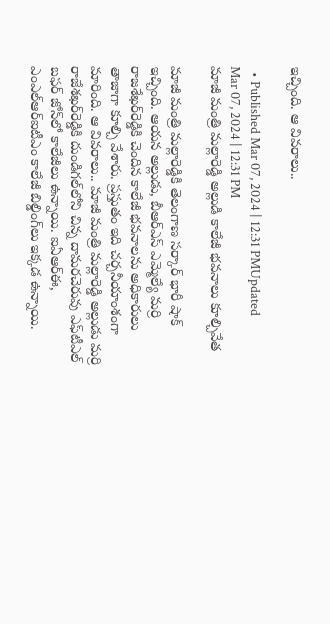ఇచ్చింది. ఆ వివరాలు..

  • Published Mar 07, 2024 | 12:31 PMUpdated Mar 07, 2024 | 12:31 PM
మాజీ మంత్రి మల్లారెడ్డి అల్లుడి కాలేజీ భవనాలు కూల్చివేత

మాజీ మంత్రి మల్లారెడ్డికి తెలంగాణ సర్కార్‌ భారీ షాక్‌ ఇచ్చింది. ఆయన అల్లుడు, బీఆర్‌ఎస్‌ ఎమ్మెల్యే మర్రి రాజశేఖర్‌రెడ్డికి చెందిన కాలేజీ భవనాలను అధికారులు తాజాగా కూల్చి వేశారు. ప్రస్తుతం ఇది చర్చనీయాంశంగా మారింది. ఆ వివరాలు.. మాజీ మంత్రి మల్లారెడ్డి అల్లుడు మర్రి రాజేశఖర్‌రెడ్డికి దుండిగల్‌లోని చిన్న దామరచెరువు ఎఫ్‌టీఎల్‌ బఫర్‌ జోన్‌లో కాలేజీలు ఉన్నాయి. ఐఏఆర్‌ఈ, ఎంఎల్‌ఆర్‌ఐటీఎం కాలేజీ బిల్డింగ్‌లు ఇక్కడ ఉన్నాయి.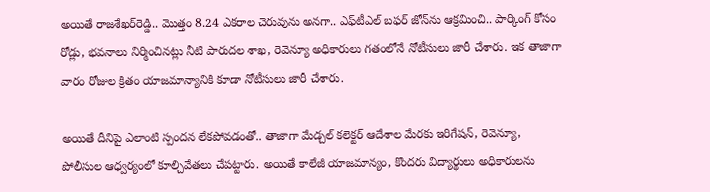అయితే రాజశేఖర్‌రెడ్డి.. మొత్తం 8.24 ఎకరాల చెరువును అనగా.. ఎఫ్‌టీఎల్‌ బఫర్‌ జోన్‌ను ఆక్రమించి.. పార్కింగ్‌ కోసం రోడ్లు, భవనాలు నిర్మించినట్లు నీటి పారుదల శాఖ, రెవెన్యూ అధికారులు గతంలోనే నోటీసులు జారీ చేశారు. ఇక తాజాగా వారం రోజుల క్రితం యాజమాన్యానికి కూడా నోటీసులు జారీ చేశారు.

అయితే దీనిపై ఎలాంటి స్పందన లేకపోవడంతో.. తాజాగా మేడ్చల్‌ కలెక్టర్‌ ఆదేశాల మేరకు ఇరిగేషన్‌, రెవెన్యూ, పోలీసుల ఆధ్వర్యంలో కూల్చివేతలు చేపట్టారు. అయితే కాలేజీ యాజమాన్యం, కొందరు విద్యార్థులు అధికారులను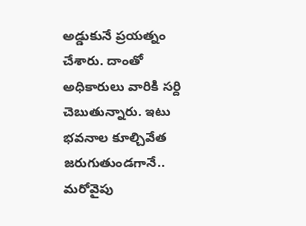అడ్డుకునే ప్రయత్నం చేశారు. దాంతో అధికారులు వారికి సర్ది చెబుతున్నారు. ఇటు భవనాల కూల్చివేత జరుగుతుండగానే.. మరోవైపు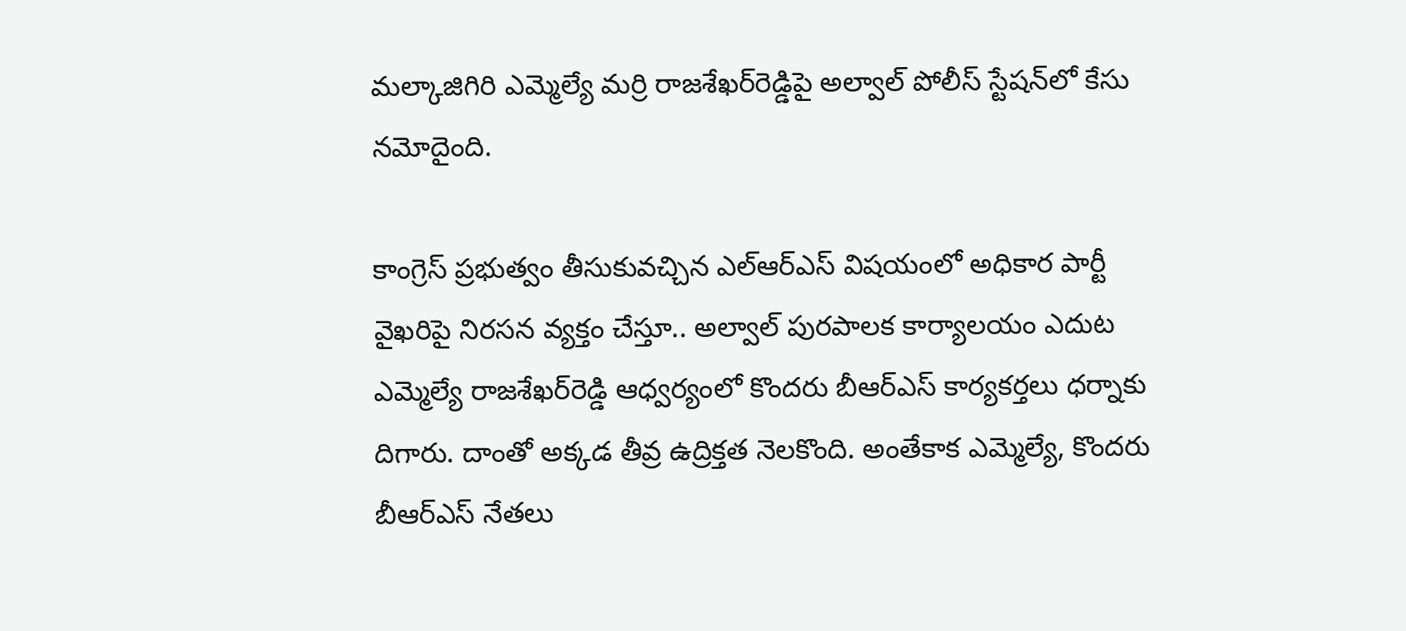మల్కాజిగిరి ఎమ్మెల్యే మర్రి రాజశేఖర్‌రెడ్డిపై అల్వాల్‌ పోలీస్‌ స్టేషన్‌లో కేసు నమోదైంది.

కాంగ్రెస్‌ ప్రభుత్వం తీసుకువచ్చిన ఎల్‌ఆర్‌ఎస్‌ విషయంలో అధికార పార్టీ వైఖరిపై నిరసన వ్యక్తం చేస్తూ.. అల్వాల్‌ పురపాలక కార్యాలయం ఎదుట ఎమ్మెల్యే రాజశేఖర్‌రెడ్డి ఆధ్వర్యంలో కొందరు బీఆర్‌ఎస్‌ కార్యకర్తలు ధర్నాకు దిగారు. దాంతో అక్కడ తీవ్ర ఉద్రిక్తత నెలకొంది. అంతేకాక ఎమ్మెల్యే, కొందరు బీఆర్‌ఎస్‌ నేతలు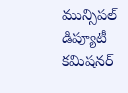మున్సిపల్‌ డిప్యూటీ కమిషనర్‌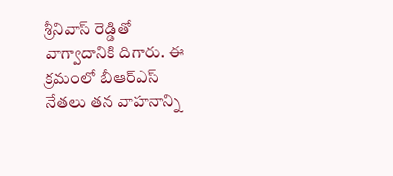శ్రీనివాస్‌ రెడ్డితో వాగ్వాదానికి దిగారు. ఈ క్రమంలో బీఆర్‌ఎస్‌ నేతలు తన వాహనాన్ని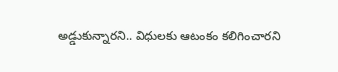అడ్డుకున్నారని.. విధులకు ఆటంకం కలిగించారని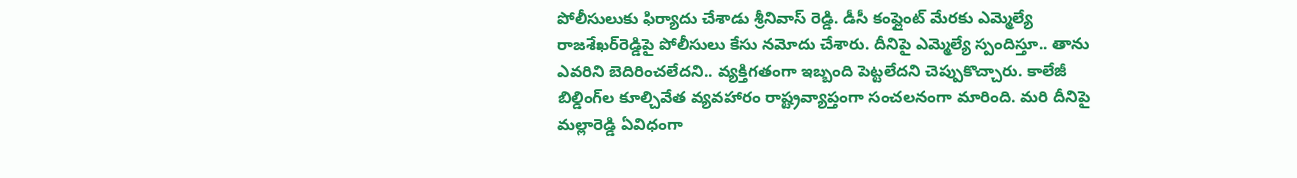పోలీసులుకు ఫిర్యాదు చేశాడు శ్రీనివాస్‌ రెడ్డి. డీసీ కంప్లైంట్‌ మేరకు ఎమ్మెల్యే రాజశేఖర్‌రెడ్డిపై పోలీసులు కేసు నమోదు చేశారు. దీనిపై ఎమ్మెల్యే స్పందిస్తూ.. తాను ఎవరిని బెదిరించలేదని.. వ్యక్తిగతంగా ఇబ్బంది పెట్టలేదని చెప్పుకొచ్చారు. కాలేజీ బిల్డింగ్‌ల కూల్చివేత వ్యవహారం రాష్ట్రవ్యాప్తంగా సంచలనంగా మారింది. మరి దీనిపై మల్లారెడ్డి ఏవిధంగా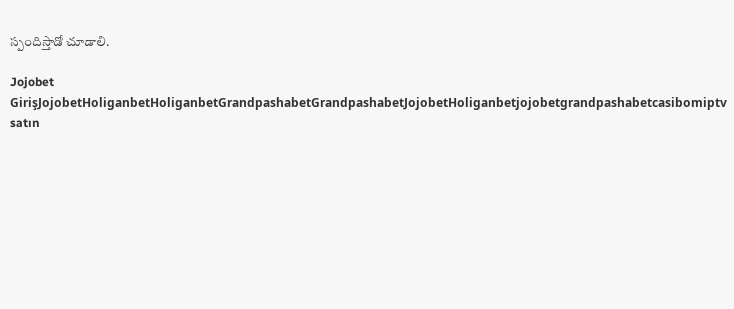స్పందిస్తాడో చూడాలి.

Jojobet GirişJojobetHoliganbetHoliganbetGrandpashabetGrandpashabetJojobetHoliganbetjojobetgrandpashabetcasibomiptv satın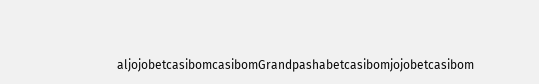aljojobetcasibomcasibomGrandpashabetcasibomjojobetcasibom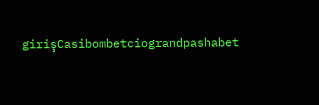girişCasibombetciograndpashabet